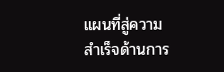แผนที่สู่ความสำเร็จด้านการ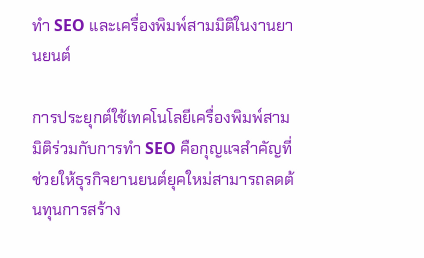ทำ SEO และเครื่องพิมพ์สามมิติในงานยานยนต์

การประยุกต์ใช้เทคโนโลยีเครื่องพิมพ์สามมิติร่วมกับการทำ SEO คือกุญแจสำคัญที่ช่วยให้ธุรกิจยานยนต์ยุคใหม่สามารถลดต้นทุนการสร้าง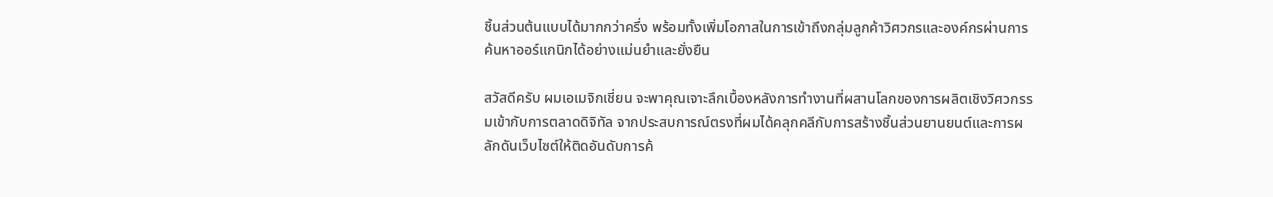ชิ้นส่วนต้นแบบได้มากกว่าครึ่ง พร้อมทั้งเพิ่มโอกาสในการเข้าถึงกลุ่มลูกค้าวิศวกรและองค์กรผ่านการค้นหาออร์แกนิกได้อย่างแม่นยำและยั่งยืน

สวัสดีครับ ผมเอเมจิกเชี่ยน จะพาคุณเจาะลึกเบื้องหลังการทำงานที่ผสานโลกของการผลิตเชิงวิศวกรรมเข้ากับการตลาดดิจิทัล จากประสบการณ์ตรงที่ผมได้คลุกคลีกับการสร้างชิ้นส่วนยานยนต์และการผลักดันเว็บไซต์ให้ติดอันดับการค้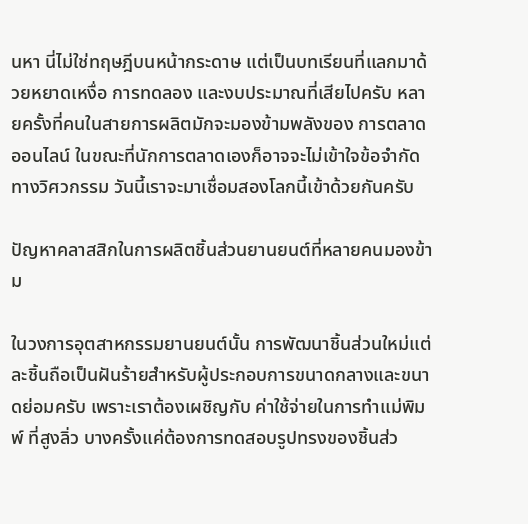นหา นี่ไม่ใช่ทฤษฎีบนหน้ากระดาษ แต่เป็นบทเรียนที่แลกมาด้วยหยาดเหงื่อ การทดลอง และงบประมาณที่เสียไปครับ หลายครั้งที่คนในสายการผลิตมักจะมองข้ามพลังของ การตลาดออนไลน์ ในขณะที่นักการตลาดเองก็อาจจะไม่เข้าใจข้อจำกัดทางวิศวกรรม วันนี้เราจะมาเชื่อมสองโลกนี้เข้าด้วยกันครับ

ปัญหาคลาสสิกในการผลิตชิ้นส่วนยานยนต์ที่หลายคนมองข้าม

ในวงการอุตสาหกรรมยานยนต์นั้น การพัฒนาชิ้นส่วนใหม่แต่ละชิ้นถือเป็นฝันร้ายสำหรับผู้ประกอบการขนาดกลางและขนาดย่อมครับ เพราะเราต้องเผชิญกับ ค่าใช้จ่ายในการทำแม่พิมพ์ ที่สูงลิ่ว บางครั้งแค่ต้องการทดสอบรูปทรงของชิ้นส่ว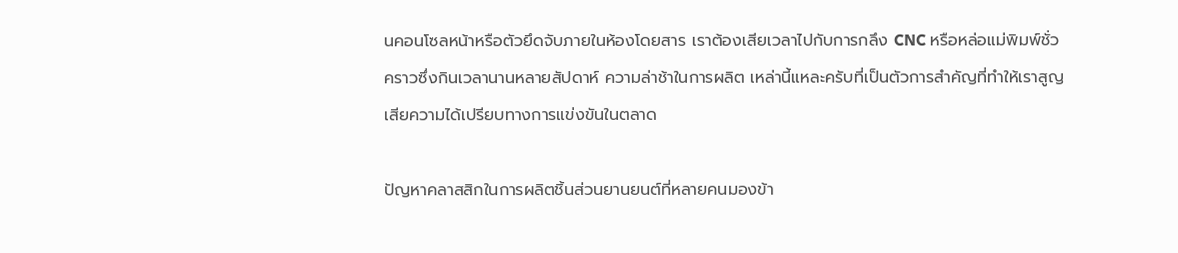นคอนโซลหน้าหรือตัวยึดจับภายในห้องโดยสาร เราต้องเสียเวลาไปกับการกลึง CNC หรือหล่อแม่พิมพ์ชั่วคราวซึ่งกินเวลานานหลายสัปดาห์ ความล่าช้าในการผลิต เหล่านี้แหละครับที่เป็นตัวการสำคัญที่ทำให้เราสูญเสียความได้เปรียบทางการแข่งขันในตลาด

ปัญหาคลาสสิกในการผลิตชิ้นส่วนยานยนต์ที่หลายคนมองข้า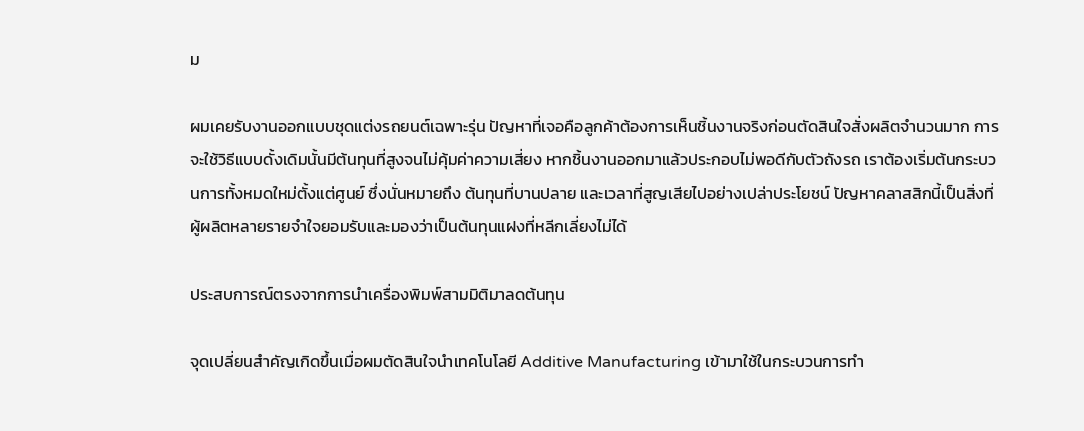ม

ผมเคยรับงานออกแบบชุดแต่งรถยนต์เฉพาะรุ่น ปัญหาที่เจอคือลูกค้าต้องการเห็นชิ้นงานจริงก่อนตัดสินใจสั่งผลิตจำนวนมาก การจะใช้วิธีแบบดั้งเดิมนั้นมีต้นทุนที่สูงจนไม่คุ้มค่าความเสี่ยง หากชิ้นงานออกมาแล้วประกอบไม่พอดีกับตัวถังรถ เราต้องเริ่มต้นกระบวนการทั้งหมดใหม่ตั้งแต่ศูนย์ ซึ่งนั่นหมายถึง ต้นทุนที่บานปลาย และเวลาที่สูญเสียไปอย่างเปล่าประโยชน์ ปัญหาคลาสสิกนี้เป็นสิ่งที่ผู้ผลิตหลายรายจำใจยอมรับและมองว่าเป็นต้นทุนแฝงที่หลีกเลี่ยงไม่ได้

ประสบการณ์ตรงจากการนำเครื่องพิมพ์สามมิติมาลดต้นทุน

จุดเปลี่ยนสำคัญเกิดขึ้นเมื่อผมตัดสินใจนำเทคโนโลยี Additive Manufacturing เข้ามาใช้ในกระบวนการทำ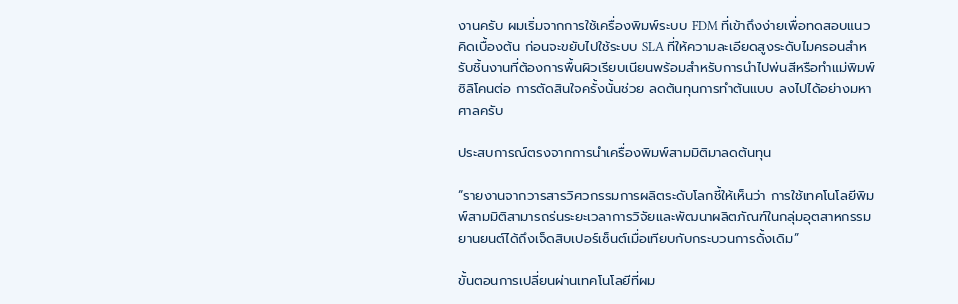งานครับ ผมเริ่มจากการใช้เครื่องพิมพ์ระบบ FDM ที่เข้าถึงง่ายเพื่อทดสอบแนวคิดเบื้องต้น ก่อนจะขยับไปใช้ระบบ SLA ที่ให้ความละเอียดสูงระดับไมครอนสำหรับชิ้นงานที่ต้องการพื้นผิวเรียบเนียนพร้อมสำหรับการนำไปพ่นสีหรือทำแม่พิมพ์ซิลิโคนต่อ การตัดสินใจครั้งนั้นช่วย ลดต้นทุนการทำต้นแบบ ลงไปได้อย่างมหาศาลครับ

ประสบการณ์ตรงจากการนำเครื่องพิมพ์สามมิติมาลดต้นทุน

“รายงานจากวารสารวิศวกรรมการผลิตระดับโลกชี้ให้เห็นว่า การใช้เทคโนโลยีพิมพ์สามมิติสามารถร่นระยะเวลาการวิจัยและพัฒนาผลิตภัณฑ์ในกลุ่มอุตสาหกรรมยานยนต์ได้ถึงเจ็ดสิบเปอร์เซ็นต์เมื่อเทียบกับกระบวนการดั้งเดิม”

ขั้นตอนการเปลี่ยนผ่านเทคโนโลยีที่ผม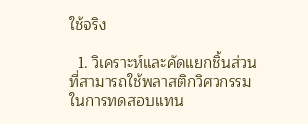ใช้จริง

  1. วิเคราะห์และคัดแยกชิ้นส่วนที่สามารถใช้พลาสติกวิศวกรรมในการทดสอบแทน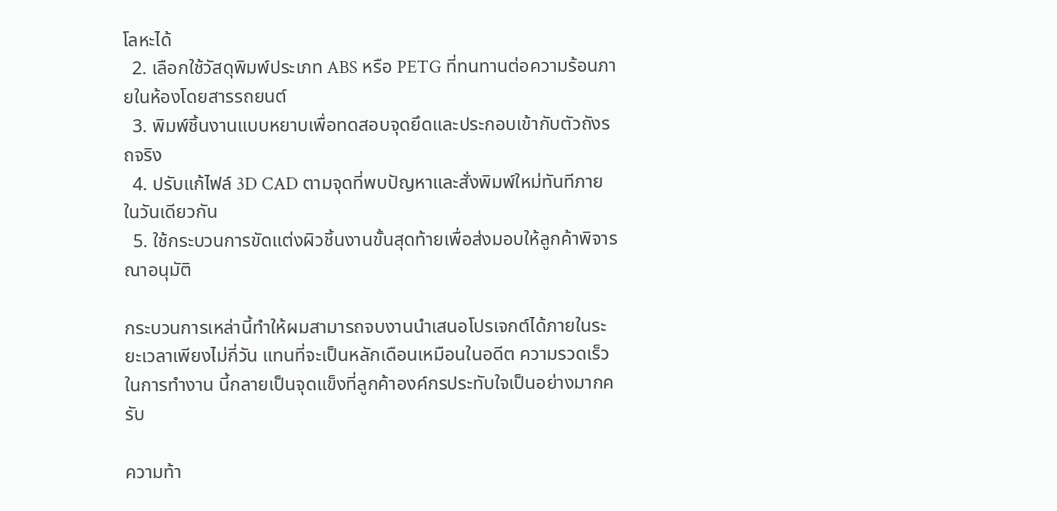โลหะได้
  2. เลือกใช้วัสดุพิมพ์ประเภท ABS หรือ PETG ที่ทนทานต่อความร้อนภายในห้องโดยสารรถยนต์
  3. พิมพ์ชิ้นงานแบบหยาบเพื่อทดสอบจุดยึดและประกอบเข้ากับตัวถังรถจริง
  4. ปรับแก้ไฟล์ 3D CAD ตามจุดที่พบปัญหาและสั่งพิมพ์ใหม่ทันทีภายในวันเดียวกัน
  5. ใช้กระบวนการขัดแต่งผิวชิ้นงานขั้นสุดท้ายเพื่อส่งมอบให้ลูกค้าพิจารณาอนุมัติ

กระบวนการเหล่านี้ทำให้ผมสามารถจบงานนำเสนอโปรเจกต์ได้ภายในระยะเวลาเพียงไม่กี่วัน แทนที่จะเป็นหลักเดือนเหมือนในอดีต ความรวดเร็วในการทำงาน นี้กลายเป็นจุดแข็งที่ลูกค้าองค์กรประทับใจเป็นอย่างมากครับ

ความท้า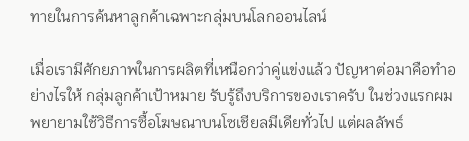ทายในการค้นหาลูกค้าเฉพาะกลุ่มบนโลกออนไลน์

เมื่อเรามีศักยภาพในการผลิตที่เหนือกว่าคู่แข่งแล้ว ปัญหาต่อมาคือทำอย่างไรให้ กลุ่มลูกค้าเป้าหมาย รับรู้ถึงบริการของเราครับ ในช่วงแรกผมพยายามใช้วิธีการซื้อโฆษณาบนโซเชียลมีเดียทั่วไป แต่ผลลัพธ์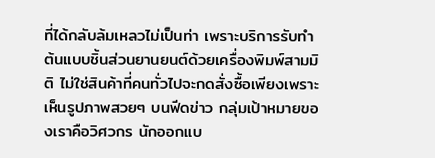ที่ได้กลับล้มเหลวไม่เป็นท่า เพราะบริการรับทำต้นแบบชิ้นส่วนยานยนต์ด้วยเครื่องพิมพ์สามมิติ ไม่ใช่สินค้าที่คนทั่วไปจะกดสั่งซื้อเพียงเพราะเห็นรูปภาพสวยๆ บนฟีดข่าว กลุ่มเป้าหมายของเราคือวิศวกร นักออกแบ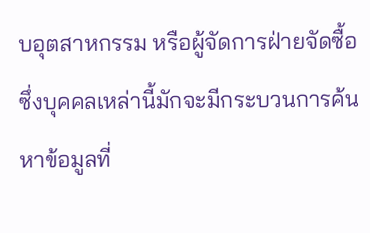บอุตสาหกรรม หรือผู้จัดการฝ่ายจัดซื้อ ซึ่งบุคคลเหล่านี้มักจะมีกระบวนการค้นหาข้อมูลที่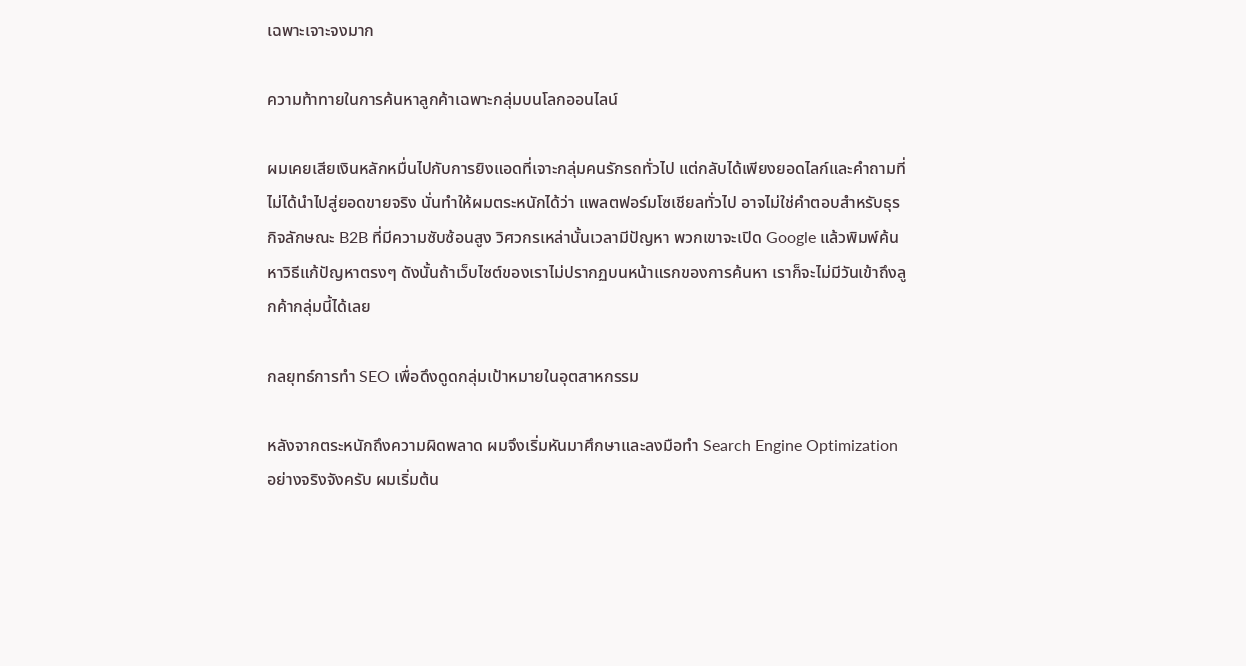เฉพาะเจาะจงมาก

ความท้าทายในการค้นหาลูกค้าเฉพาะกลุ่มบนโลกออนไลน์

ผมเคยเสียเงินหลักหมื่นไปกับการยิงแอดที่เจาะกลุ่มคนรักรถทั่วไป แต่กลับได้เพียงยอดไลก์และคำถามที่ไม่ได้นำไปสู่ยอดขายจริง นั่นทำให้ผมตระหนักได้ว่า แพลตฟอร์มโซเชียลทั่วไป อาจไม่ใช่คำตอบสำหรับธุรกิจลักษณะ B2B ที่มีความซับซ้อนสูง วิศวกรเหล่านั้นเวลามีปัญหา พวกเขาจะเปิด Google แล้วพิมพ์ค้นหาวิธีแก้ปัญหาตรงๆ ดังนั้นถ้าเว็บไซต์ของเราไม่ปรากฏบนหน้าแรกของการค้นหา เราก็จะไม่มีวันเข้าถึงลูกค้ากลุ่มนี้ได้เลย

กลยุทธ์การทำ SEO เพื่อดึงดูดกลุ่มเป้าหมายในอุตสาหกรรม

หลังจากตระหนักถึงความผิดพลาด ผมจึงเริ่มหันมาศึกษาและลงมือทำ Search Engine Optimization อย่างจริงจังครับ ผมเริ่มต้น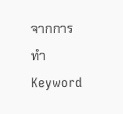จากการทำ Keyword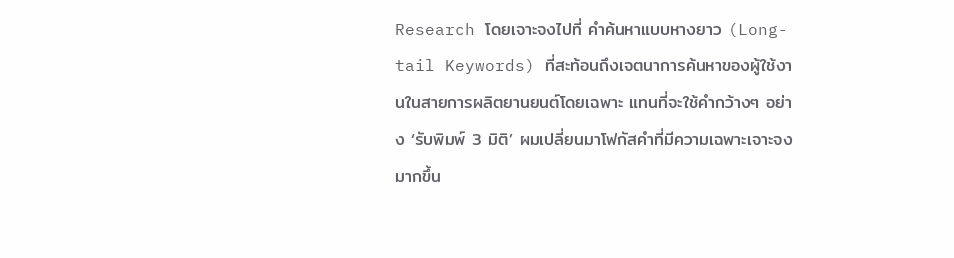Research โดยเจาะจงไปที่ คำค้นหาแบบหางยาว (Long-tail Keywords) ที่สะท้อนถึงเจตนาการค้นหาของผู้ใช้งานในสายการผลิตยานยนต์โดยเฉพาะ แทนที่จะใช้คำกว้างๆ อย่าง ‘รับพิมพ์ 3 มิติ’ ผมเปลี่ยนมาโฟกัสคำที่มีความเฉพาะเจาะจงมากขึ้น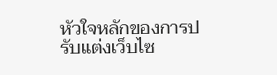หัวใจหลักของการปรับแต่งเว็บไซ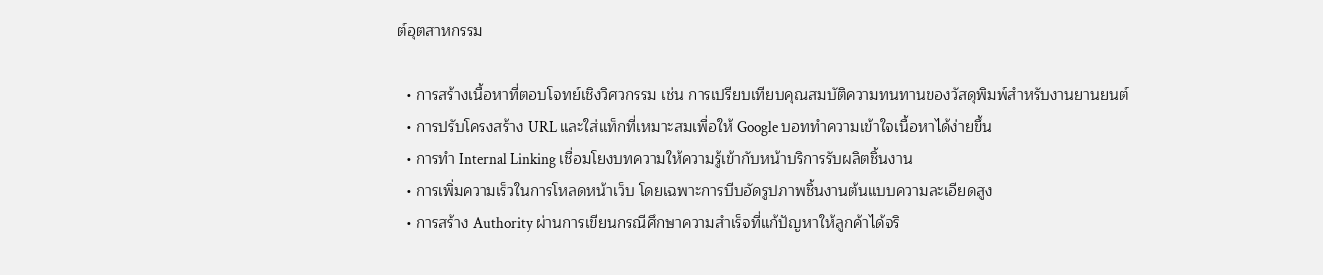ต์อุตสาหกรรม

  • การสร้างเนื้อหาที่ตอบโจทย์เชิงวิศวกรรม เช่น การเปรียบเทียบคุณสมบัติความทนทานของวัสดุพิมพ์สำหรับงานยานยนต์
  • การปรับโครงสร้าง URL และใส่แท็กที่เหมาะสมเพื่อให้ Google บอททำความเข้าใจเนื้อหาได้ง่ายขึ้น
  • การทำ Internal Linking เชื่อมโยงบทความให้ความรู้เข้ากับหน้าบริการรับผลิตชิ้นงาน
  • การเพิ่มความเร็วในการโหลดหน้าเว็บ โดยเฉพาะการบีบอัดรูปภาพชิ้นงานต้นแบบความละเอียดสูง
  • การสร้าง Authority ผ่านการเขียนกรณีศึกษาความสำเร็จที่แก้ปัญหาให้ลูกค้าได้จริ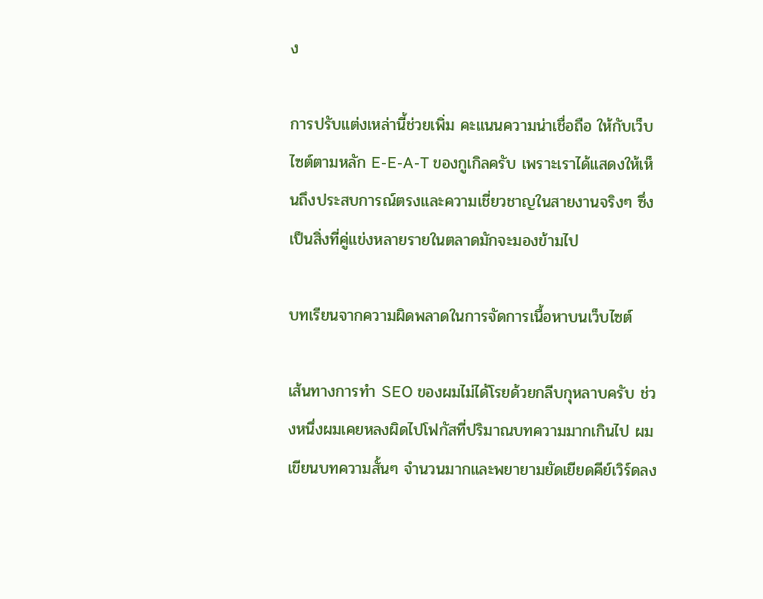ง

การปรับแต่งเหล่านี้ช่วยเพิ่ม คะแนนความน่าเชื่อถือ ให้กับเว็บไซต์ตามหลัก E-E-A-T ของกูเกิลครับ เพราะเราได้แสดงให้เห็นถึงประสบการณ์ตรงและความเชี่ยวชาญในสายงานจริงๆ ซึ่งเป็นสิ่งที่คู่แข่งหลายรายในตลาดมักจะมองข้ามไป

บทเรียนจากความผิดพลาดในการจัดการเนื้อหาบนเว็บไซต์

เส้นทางการทำ SEO ของผมไม่ได้โรยด้วยกลีบกุหลาบครับ ช่วงหนึ่งผมเคยหลงผิดไปโฟกัสที่ปริมาณบทความมากเกินไป ผมเขียนบทความสั้นๆ จำนวนมากและพยายามยัดเยียดคีย์เวิร์ดลง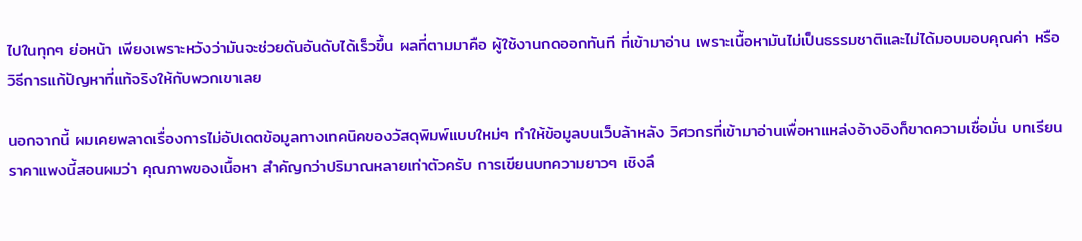ไปในทุกๆ ย่อหน้า เพียงเพราะหวังว่ามันจะช่วยดันอันดับได้เร็วขึ้น ผลที่ตามมาคือ ผู้ใช้งานกดออกทันที ที่เข้ามาอ่าน เพราะเนื้อหามันไม่เป็นธรรมชาติและไม่ได้มอบมอบคุณค่า หรือวิธีการแก้ปัญหาที่แท้จริงให้กับพวกเขาเลย

นอกจากนี้ ผมเคยพลาดเรื่องการไม่อัปเดตข้อมูลทางเทคนิคของวัสดุพิมพ์แบบใหม่ๆ ทำให้ข้อมูลบนเว็บล้าหลัง วิศวกรที่เข้ามาอ่านเพื่อหาแหล่งอ้างอิงก็ขาดความเชื่อมั่น บทเรียนราคาแพงนี้สอนผมว่า คุณภาพของเนื้อหา สำคัญกว่าปริมาณหลายเท่าตัวครับ การเขียนบทความยาวๆ เชิงลึ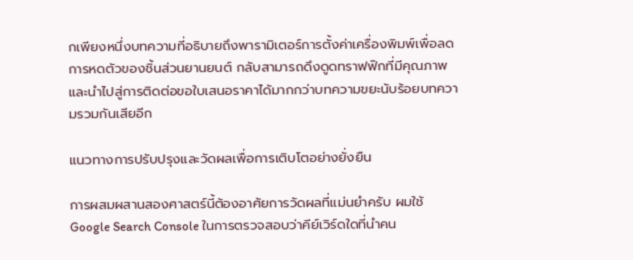กเพียงหนึ่งบทความที่อธิบายถึงพารามิเตอร์การตั้งค่าเครื่องพิมพ์เพื่อลดการหดตัวของชิ้นส่วนยานยนต์ กลับสามารถดึงดูดทราฟฟิกที่มีคุณภาพและนำไปสู่การติดต่อขอใบเสนอราคาได้มากกว่าบทความขยะนับร้อยบทความรวมกันเสียอีก

แนวทางการปรับปรุงและวัดผลเพื่อการเติบโตอย่างยั่งยืน

การผสมผสานสองศาสตร์นี้ต้องอาศัยการวัดผลที่แม่นยำครับ ผมใช้ Google Search Console ในการตรวจสอบว่าคีย์เวิร์ดใดที่นำคน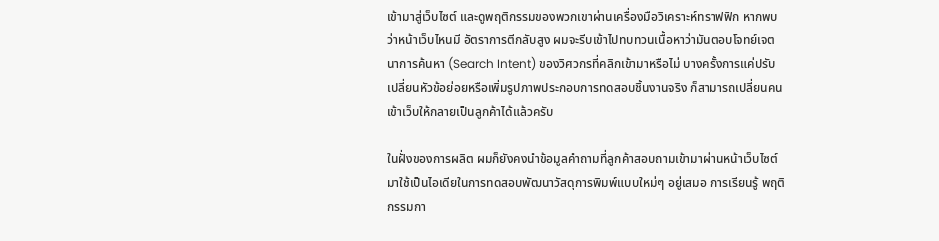เข้ามาสู่เว็บไซต์ และดูพฤติกรรมของพวกเขาผ่านเครื่องมือวิเคราะห์ทราฟฟิก หากพบว่าหน้าเว็บไหนมี อัตราการตีกลับสูง ผมจะรีบเข้าไปทบทวนเนื้อหาว่ามันตอบโจทย์เจตนาการค้นหา (Search Intent) ของวิศวกรที่คลิกเข้ามาหรือไม่ บางครั้งการแค่ปรับเปลี่ยนหัวข้อย่อยหรือเพิ่มรูปภาพประกอบการทดสอบชิ้นงานจริง ก็สามารถเปลี่ยนคนเข้าเว็บให้กลายเป็นลูกค้าได้แล้วครับ

ในฝั่งของการผลิต ผมก็ยังคงนำข้อมูลคำถามที่ลูกค้าสอบถามเข้ามาผ่านหน้าเว็บไซต์ มาใช้เป็นไอเดียในการทดสอบพัฒนาวัสดุการพิมพ์แบบใหม่ๆ อยู่เสมอ การเรียนรู้ พฤติกรรมกา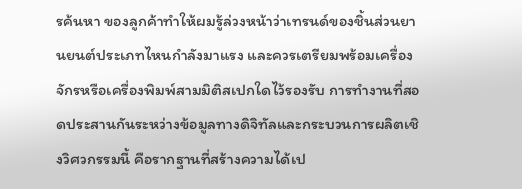รค้นหา ของลูกค้าทำให้ผมรู้ล่วงหน้าว่าเทรนด์ของชิ้นส่วนยานยนต์ประเภทไหนกำลังมาแรง และควรเตรียมพร้อมเครื่องจักรหรือเครื่องพิมพ์สามมิติสเปกใดไว้รองรับ การทำงานที่สอดประสานกันระหว่างข้อมูลทางดิจิทัลและกระบวนการผลิตเชิงวิศวกรรมนี้ คือรากฐานที่สร้างความได้เป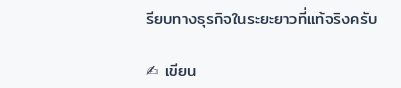รียบทางธุรกิจในระยะยาวที่แท้จริงครับ

✍ เขียน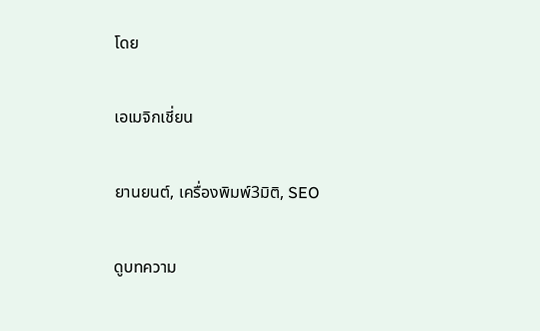โดย

เอเมจิกเชี่ยน

ยานยนต์, เครื่องพิมพ์3มิติ, SEO

ดูบทความ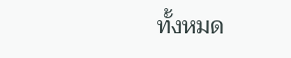ทั้งหมด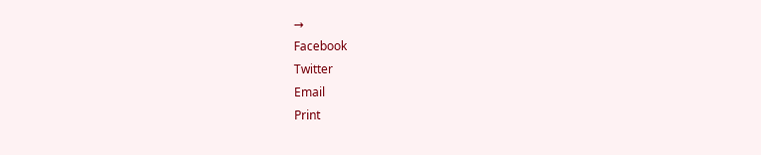→
Facebook
Twitter
Email
Print